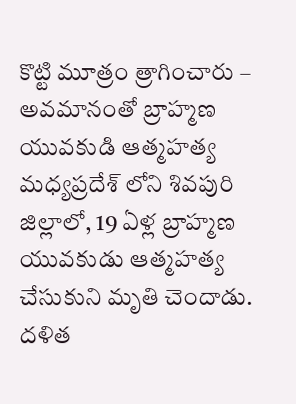కొట్టి మూత్రం త్రాగించారు – అవమానంతో బ్రాహ్మణ యువకుడి ఆత్మహత్య
మధ్యప్రదేశ్ లోని శివపురి జిల్లాలో, 19 ఏళ్ల బ్రాహ్మణ యువకుడు ఆత్మహత్య చేసుకుని మృతి చెందాడు. దళిత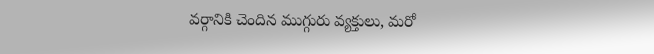వర్గానికి చెందిన ముగ్గురు వ్యక్తులు, మరో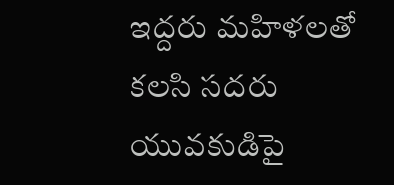ఇద్దరు మహిళలతో కలసి సదరు యువకుడిపై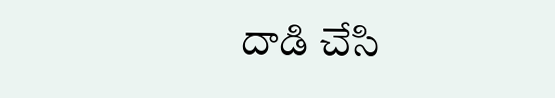దాడి చేసి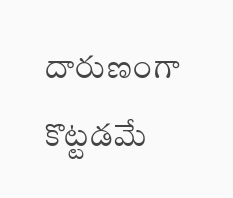దారుణంగా కొట్టడమే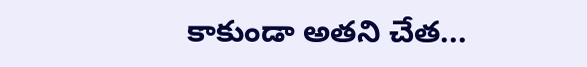కాకుండా అతని చేత...